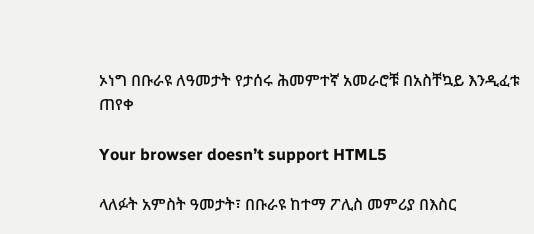ኦነግ በቡራዩ ለዓመታት የታሰሩ ሕመምተኛ አመራሮቹ በአስቸኳይ እንዲፈቱ ጠየቀ

Your browser doesn’t support HTML5

ላለፉት አምስት ዓመታት፣ በቡራዩ ከተማ ፖሊስ መምሪያ በእስር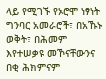ላይ የሚገኙ የኦሮሞ ነፃነት ግንባር አመራሮች፣ በአኹኑ ወቅት፣ በሕመም እየተሠቃዩ መኾናቸውንና በቂ ሕክምናም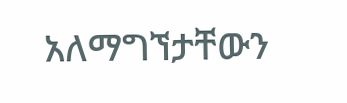አለማግኘታቸውን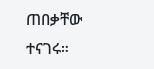ጠበቃቸው ተናገሩ።